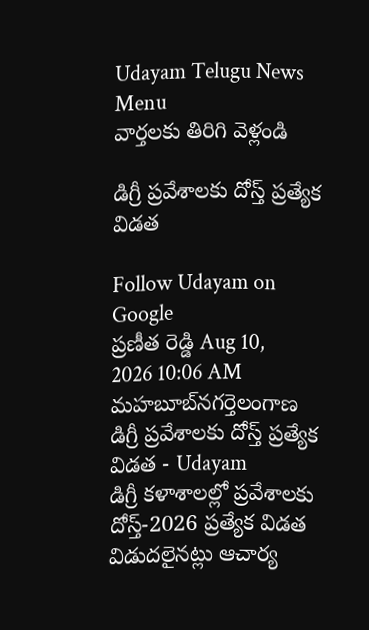Udayam Telugu News
Menu
వార్తలకు తిరిగి వెళ్లండి

డిగ్రీ ప్రవేశాలకు దోస్త్ ప్రత్యేక విడత

Follow Udayam on Google
ప్రణీత రెడ్డి Aug 10, 2026 10:06 AM మహబూబ్‌నగర్తెలంగాణ
డిగ్రీ ప్రవేశాలకు దోస్త్ ప్రత్యేక విడత - Udayam
డిగ్రీ కళాశాలల్లో ప్రవేశాలకు దోస్త్-2026 ప్రత్యేక విడత విడుదలైనట్లు ఆచార్య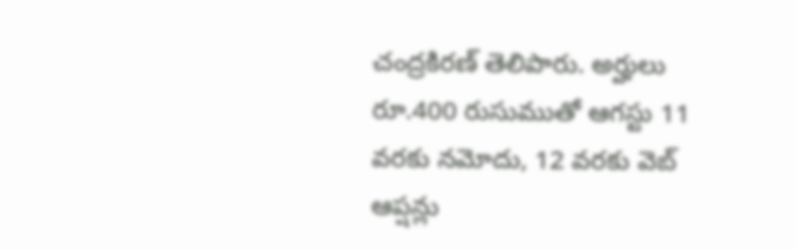చంద్రకిరణ్‌ తెలిపారు. అర్హులు రూ.400 రుసుముతో ఆగస్టు 11 వరకు నమోదు, 12 వరకు వెబ్‌ ఆప్షన్లు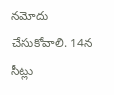నమోదు చేసుకోవాలి. 14న సీట్లు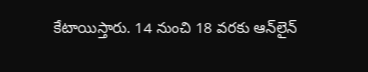కేటాయిస్తారు. 14 నుంచి 18 వరకు ఆన్‌లైన్‌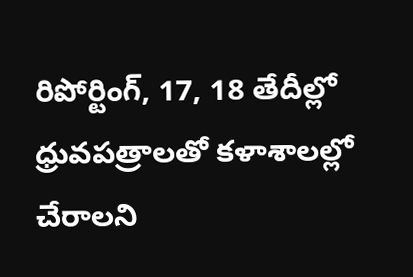రిపోర్టింగ్‌, 17, 18 తేదీల్లో ధ్రువపత్రాలతో కళాశాలల్లో చేరాలని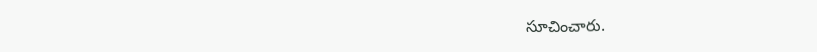సూచించారు.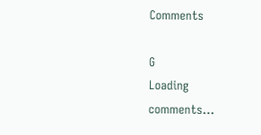Comments

G
Loading comments...